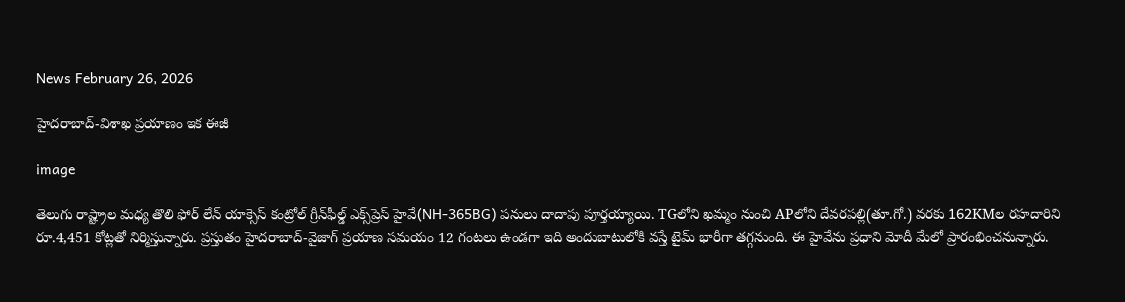News February 26, 2026

హైదరాబాద్-విశాఖ ప్రయాణం ఇక ఈజీ

image

తెలుగు రాష్ట్రాల మధ్య తొలి ఫోర్ లేన్ యాక్సెస్ కంట్రోల్ గ్రీన్‌ఫీల్డ్ ఎక్స్‌ప్రెస్ హైవే(NH-365BG) పనులు దాదాపు పూర్తయ్యాయి. TGలోని ఖమ్మం నుంచి APలోని దేవరపల్లి(తూ.గో.) వరకు 162KMల రహదారిని రూ.4,451 కోట్లతో నిర్మిస్తున్నారు. ప్రస్తుతం హైదరాబాద్-వైజాగ్ ప్రయాణ సమయం 12 గంటలు ఉండగా ఇది అందుబాటులోకి వస్తే టైమ్ భారీగా తగ్గనుంది. ఈ హైవేను ప్రధాని మోదీ మేలో ప్రారంభించనున్నారు.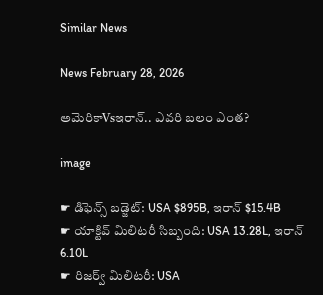Similar News

News February 28, 2026

అమెరికాVsఇరాన్.. ఎవరి బలం ఎంత?

image

☛ డిఫెన్స్ బడ్జెట్: USA $895B, ఇరాన్ $15.4B
☛ యాక్టివ్ మిలిటరీ సిబ్బంది: USA 13.28L, ఇరాన్ 6.10L
☛ రిజర్వ్ మిలిటరీ: USA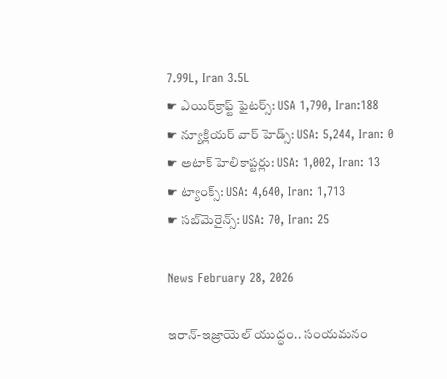7.99L, Iran 3.5L
☛ ఎయిర్‌క్రాఫ్ట్ ఫైటర్స్: USA 1,790, Iran:188
☛ న్యూక్లియర్ వార్ హెడ్స్: USA: 5,244, Iran: 0
☛ అటాక్ హెలికాప్టర్లు: USA: 1,002, Iran: 13
☛ ట్యాంక్స్: USA: 4,640, Iran: 1,713
☛ సబ్‌మెరైన్స్: USA: 70, Iran: 25

News February 28, 2026

ఇరాన్-ఇజ్రాయెల్ యుద్ధం.. సంయమనం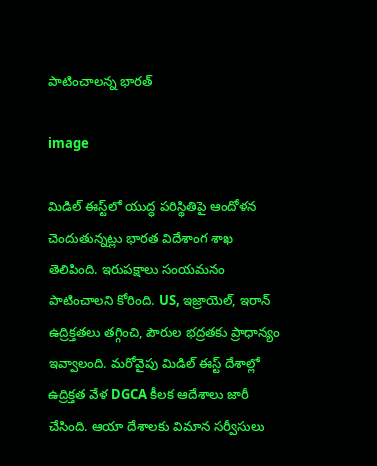పాటించాలన్న భారత్

image

మిడిల్ ఈస్ట్‌లో యుద్ధ పరిస్థితిపై ఆందోళన చెందుతున్నట్లు భారత విదేశాంగ శాఖ తెలిపింది. ఇరుపక్షాలు సంయమనం పాటించాలని కోరింది. US, ఇజ్రాయెల్, ఇరాన్ ఉద్రిక్తతలు తగ్గించి, పౌరుల భద్రతకు ప్రాధాన్యం ఇవ్వాలంది. మరోవైపు మిడిల్ ఈస్ట్‌ దేశాల్లో ఉద్రిక్తత వేళ DGCA కీలక ఆదేశాలు జారీ చేసింది. ఆయా దేశాలకు విమాన సర్వీసులు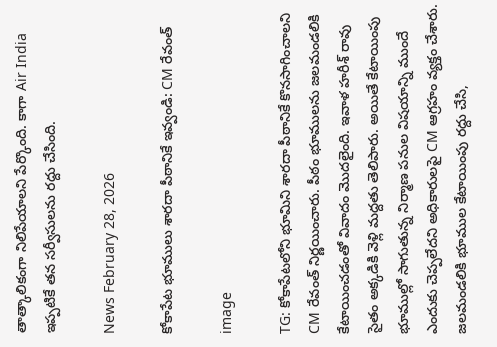తాత్కాలికంగా నిలిపేయాలని పేర్కొంది. కాగా Air India ఇప్పటికే తన సర్వీసులను రద్దు చేసింది.

News February 28, 2026

కోకాపేట భూములు శారదా పీఠానికే ఇవ్వండి: CM రేవంత్

image

TG: కోకాపేటలోని భూమిని శారదా పీఠానికే కొనసాగించాలని CM రేవంత్ నిర్ణయించారు. పీఠం భూములను జలమండలికి కేటాయించడంతో వివాదం మొదలైంది. ఇవాళ హరీశ్ రావు సైతం అక్కడికి వెళ్లి మద్దతు తెలిపారు. అయితే కేటాయింపు భూముల్లో సాగుతున్న నిర్మాణ పనుల విషయాన్ని ముందే ఎందుకు చెప్పలేదని అధికారులపై CM ఆగ్రహం వ్యక్తం చేశారు. జలమండలికి భూముల కేటాయింపు రద్దు చేసి,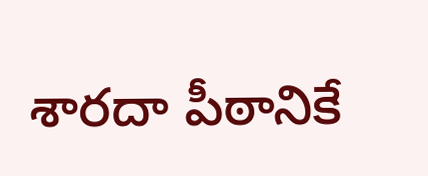శారదా పీఠానికే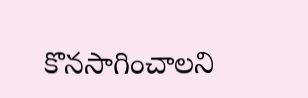కొనసాగించాలని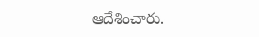ఆదేశించారు.